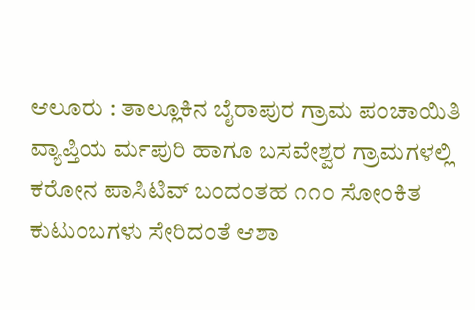ಆಲೂರು : ತಾಲ್ಲೂಕಿನ ಬೈರಾಪುರ ಗ್ರಾಮ ಪಂಚಾಯಿತಿ ವ್ಯಾಪ್ತಿಯ ರ್ಮಪುರಿ ಹಾಗೂ ಬಸವೇಶ್ವರ ಗ್ರಾಮಗಳಲ್ಲಿ ಕರೋನ ಪಾಸಿಟಿವ್ ಬಂದಂತಹ ೧೧೦ ಸೋಂಕಿತ ಕುಟುಂಬಗಳು ಸೇರಿದಂತೆ ಆಶಾ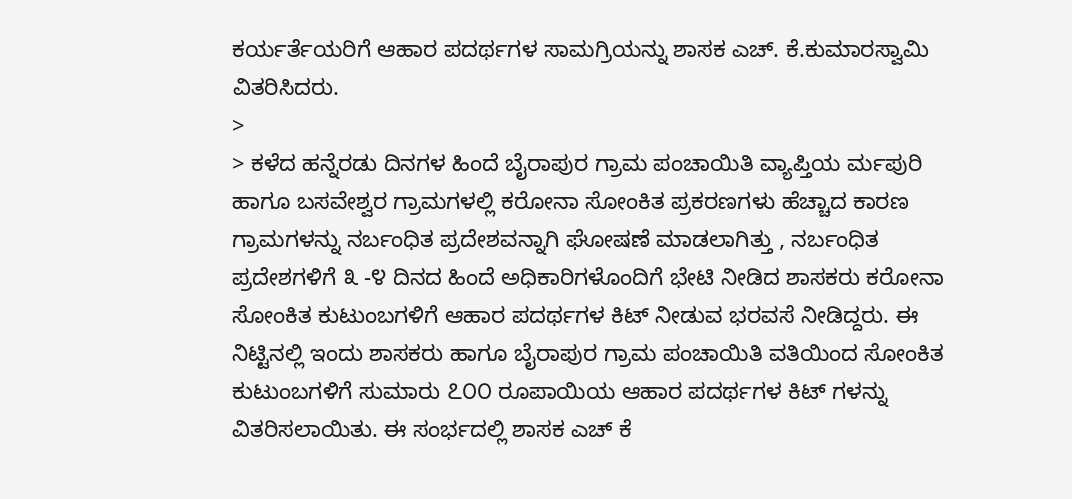ಕರ್ಯರ್ತೆಯರಿಗೆ ಆಹಾರ ಪದರ್ಥಗಳ ಸಾಮಗ್ರಿಯನ್ನು ಶಾಸಕ ಎಚ್. ಕೆ.ಕುಮಾರಸ್ವಾಮಿ ವಿತರಿಸಿದರು.
>
> ಕಳೆದ ಹನ್ನೆರಡು ದಿನಗಳ ಹಿಂದೆ ಬೈರಾಪುರ ಗ್ರಾಮ ಪಂಚಾಯಿತಿ ವ್ಯಾಪ್ತಿಯ ರ್ಮಪುರಿ ಹಾಗೂ ಬಸವೇಶ್ವರ ಗ್ರಾಮಗಳಲ್ಲಿ ಕರೋನಾ ಸೋಂಕಿತ ಪ್ರಕರಣಗಳು ಹೆಚ್ಚಾದ ಕಾರಣ ಗ್ರಾಮಗಳನ್ನು ನರ್ಬಂಧಿತ ಪ್ರದೇಶವನ್ನಾಗಿ ಘೋಷಣೆ ಮಾಡಲಾಗಿತ್ತು , ನರ್ಬಂಧಿತ ಪ್ರದೇಶಗಳಿಗೆ ೩ -೪ ದಿನದ ಹಿಂದೆ ಅಧಿಕಾರಿಗಳೊಂದಿಗೆ ಭೇಟಿ ನೀಡಿದ ಶಾಸಕರು ಕರೋನಾ ಸೋಂಕಿತ ಕುಟುಂಬಗಳಿಗೆ ಆಹಾರ ಪದರ್ಥಗಳ ಕಿಟ್ ನೀಡುವ ಭರವಸೆ ನೀಡಿದ್ದರು. ಈ ನಿಟ್ಟಿನಲ್ಲಿ ಇಂದು ಶಾಸಕರು ಹಾಗೂ ಬೈರಾಪುರ ಗ್ರಾಮ ಪಂಚಾಯಿತಿ ವತಿಯಿಂದ ಸೋಂಕಿತ ಕುಟುಂಬಗಳಿಗೆ ಸುಮಾರು ೭೦೦ ರೂಪಾಯಿಯ ಆಹಾರ ಪದರ್ಥಗಳ ಕಿಟ್ ಗಳನ್ನು ವಿತರಿಸಲಾಯಿತು. ಈ ಸಂರ್ಭದಲ್ಲಿ ಶಾಸಕ ಎಚ್ ಕೆ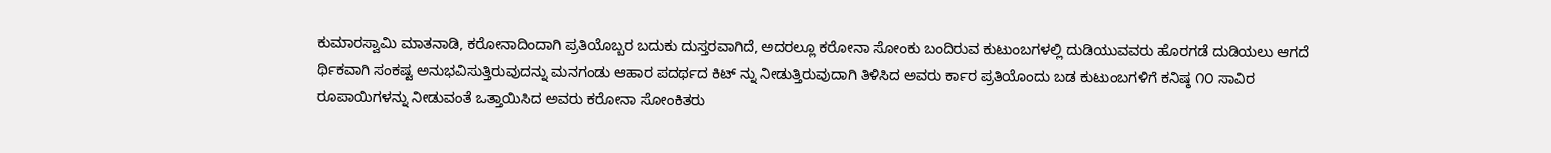ಕುಮಾರಸ್ವಾಮಿ ಮಾತನಾಡಿ, ಕರೋನಾದಿಂದಾಗಿ ಪ್ರತಿಯೊಬ್ಬರ ಬದುಕು ದುಸ್ತರವಾಗಿದೆ, ಅದರಲ್ಲೂ ಕರೋನಾ ಸೋಂಕು ಬಂದಿರುವ ಕುಟುಂಬಗಳಲ್ಲಿ ದುಡಿಯುವವರು ಹೊರಗಡೆ ದುಡಿಯಲು ಆಗದೆ ರ್ಥಿಕವಾಗಿ ಸಂಕಷ್ಟ ಅನುಭವಿಸುತ್ತಿರುವುದನ್ನು ಮನಗಂಡು ಆಹಾರ ಪದರ್ಥದ ಕಿಟ್ ನ್ನು ನೀಡುತ್ತಿರುವುದಾಗಿ ತಿಳಿಸಿದ ಅವರು ರ್ಕಾರ ಪ್ರತಿಯೊಂದು ಬಡ ಕುಟುಂಬಗಳಿಗೆ ಕನಿಷ್ಠ ೧೦ ಸಾವಿರ ರೂಪಾಯಿಗಳನ್ನು ನೀಡುವಂತೆ ಒತ್ತಾಯಿಸಿದ ಅವರು ಕರೋನಾ ಸೋಂಕಿತರು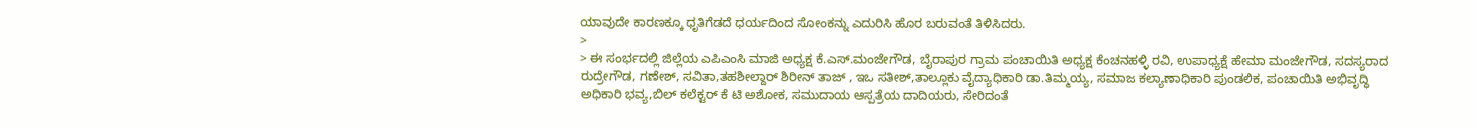ಯಾವುದೇ ಕಾರಣಕ್ಕೂ ಧೃತಿಗೆಡದೆ ಧರ್ಯದಿಂದ ಸೋಂಕನ್ನು ಎದುರಿಸಿ ಹೊರ ಬರುವಂತೆ ತಿಳಿಸಿದರು.
>
> ಈ ಸಂರ್ಭದಲ್ಲಿ ಜಿಲ್ಲೆಯ ಎಪಿಎಂಸಿ ಮಾಜಿ ಅಧ್ಯಕ್ಷ ಕೆ.ಎಸ್.ಮಂಜೇಗೌಡ, ಬೈರಾಪುರ ಗ್ರಾಮ ಪಂಚಾಯಿತಿ ಅಧ್ಯಕ್ಷ ಕೆಂಚನಹಳ್ಳಿ ರವಿ, ಉಪಾಧ್ಯಕ್ಷೆ ಹೇಮಾ ಮಂಜೇಗೌಡ, ಸದಸ್ಯರಾದ ರುದ್ರೇಗೌಡ, ಗಣೇಶ್, ಸವಿತಾ,ತಹಶೀಲ್ದಾರ್ ಶಿರೀನ್ ತಾಜ್ , ಇಒ ಸತೀಶ್,ತಾಲ್ಲೂಕು ವೈದ್ಯಾಧಿಕಾರಿ ಡಾ.ತಿಮ್ಮಯ್ಯ, ಸಮಾಜ ಕಲ್ಯಾಣಾಧಿಕಾರಿ ಪುಂಡಲಿಕ, ಪಂಚಾಯಿತಿ ಅಭಿವೃದ್ಧಿ ಅಧಿಕಾರಿ ಭವ್ಯ,ಬಿಲ್ ಕಲೆಕ್ಟರ್ ಕೆ ಟಿ ಅಶೋಕ, ಸಮುದಾಯ ಆಸ್ಪತ್ರೆಯ ದಾದಿಯರು, ಸೇರಿದಂತೆ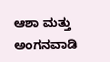ಆಶಾ ಮತ್ತು ಅಂಗನವಾಡಿ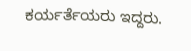ಕರ್ಯರ್ತೆಯರು ಇದ್ದರು.